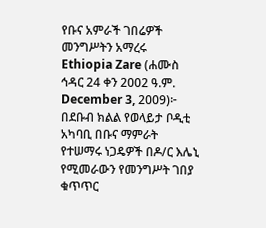የቡና አምራች ገበሬዎች መንግሥትን አማረሩ
Ethiopia Zare (ሐሙስ ኅዳር 24 ቀን 2002 ዓ.ም. December 3, 2009)፦ በደቡብ ክልል የወላይታ ቦዲቲ አካባቢ በቡና ማምራት የተሠማሩ ነጋዴዎች በዶ/ር እሌኒ የሚመራውን የመንግሥት ገበያ ቁጥጥር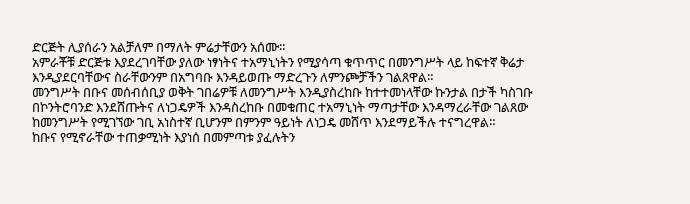ድርጅት ሊያሰራን አልቻለም በማለት ምሬታቸውን አሰሙ።
አምራቾቹ ድርጅቱ እያደረገባቸው ያለው ነፃነትና ተአማኒነትን የሚያሳጣ ቁጥጥር በመንግሥት ላይ ከፍተኛ ቅሬታ እንዲያደርባቸውና ስራቸውንም በአግባቡ እንዳይወጡ ማድረጉን ለምንጮቻችን ገልጸዋል።
መንግሥት በቡና መሰብሰቢያ ወቅት ገበሬዎቹ ለመንግሥት እንዲያስረከቡ ከተተመነላቸው ኩንታል በታች ካስገቡ በኮንትሮባንድ እንደሸጡትና ለነጋዴዎች እንዳስረከቡ በመቁጠር ተአማኒነት ማጣታቸው እንዳማረራቸው ገልጸው ከመንግሥት የሚገኘው ገቢ አነስተኛ ቢሆንም በምንም ዓይነት ለነጋዴ መሸጥ እንደማይችሉ ተናግረዋል።
ከቡና የሚኖራቸው ተጠቃሚነት እያነሰ በመምጣቱ ያፈሉትን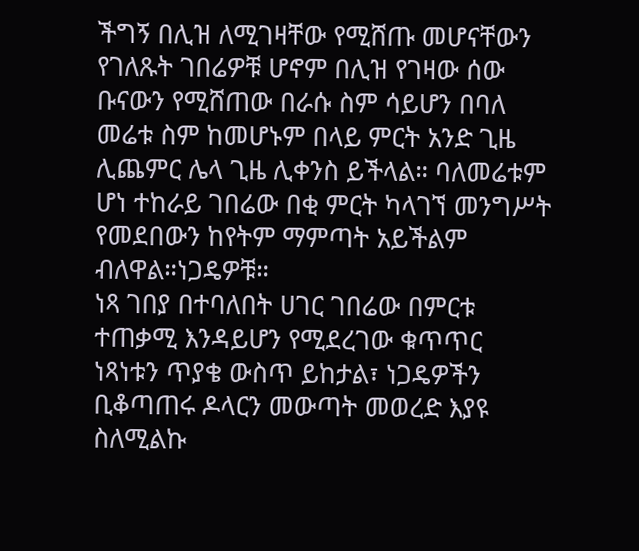ችግኝ በሊዝ ለሚገዛቸው የሚሸጡ መሆናቸውን የገለጹት ገበሬዎቹ ሆኖም በሊዝ የገዛው ሰው ቡናውን የሚሸጠው በራሱ ስም ሳይሆን በባለ መሬቱ ስም ከመሆኑም በላይ ምርት አንድ ጊዜ ሊጨምር ሌላ ጊዜ ሊቀንስ ይችላል። ባለመሬቱም ሆነ ተከራይ ገበሬው በቂ ምርት ካላገኘ መንግሥት የመደበውን ከየትም ማምጣት አይችልም ብለዋል።ነጋዴዎቹ።
ነጻ ገበያ በተባለበት ሀገር ገበሬው በምርቱ ተጠቃሚ እንዳይሆን የሚደረገው ቁጥጥር ነጻነቱን ጥያቄ ውስጥ ይከታል፣ ነጋዴዎችን ቢቆጣጠሩ ዶላርን መውጣት መወረድ እያዩ ስለሚልኩ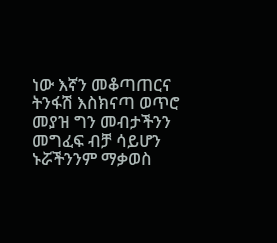ነው እኛን መቆጣጠርና ትንፋሽ እስክናጣ ወጥሮ መያዝ ግን መብታችንን መግፈፍ ብቻ ሳይሆን ኑሯችንንም ማቃወስ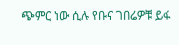ጭምር ነው ሲሉ የቡና ገበሬዎቹ ይፋ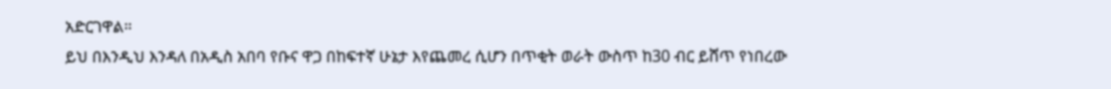አድርገዋል።
ይህ በእንዲህ እንዳለ በአዲስ አበባ የቡና ዋጋ በከፍተኛ ሁኔታ እየጨመረ ሲሆን በጥቂት ወራት ውስጥ ከ30 ብር ይሸጥ የነበረው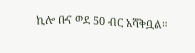ኪሎ ቡና ወደ 50 ብር አሻቅቧል።